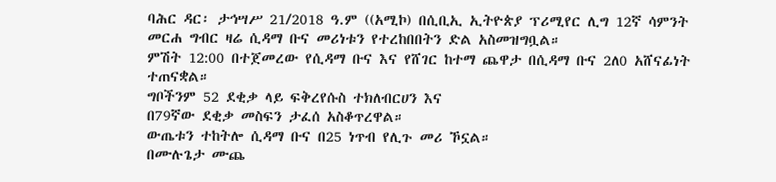ባሕር ዳር፡ ታኅሣሥ 21/2018 ዓ.ም ((አሚኮ) በሲቢኢ ኢትዮጵያ ፕሪሚየር ሊግ 12ኛ ሳምንት መርሐ ግብር ዛሬ ሲዳማ ቡና መሪነቱን የተረከበበትን ድል አስመዝግቧል።
ምሽት 12:00 በተጀመረው የሲዳማ ቡና እና የሸገር ከተማ ጨዋታ በሲዳማ ቡና 2ለ0 አሸናፊነት ተጠናቋል።
ግቦችንም 52 ደቂቃ ላይ ፍቅረየሱስ ተክለብርሀን እና
በ79ኛው ደቂቃ መስፍን ታፈሰ አስቆጥረዋል።
ውጤቱን ተከትሎ ሲዳማ ቡና በ25 ነጥብ የሊጉ መሪ ኾኗል።
በሙሉጌታ ሙጨ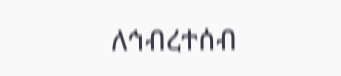ለኅብረተሰብ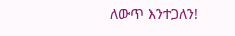ለውጥ እንተጋለን!